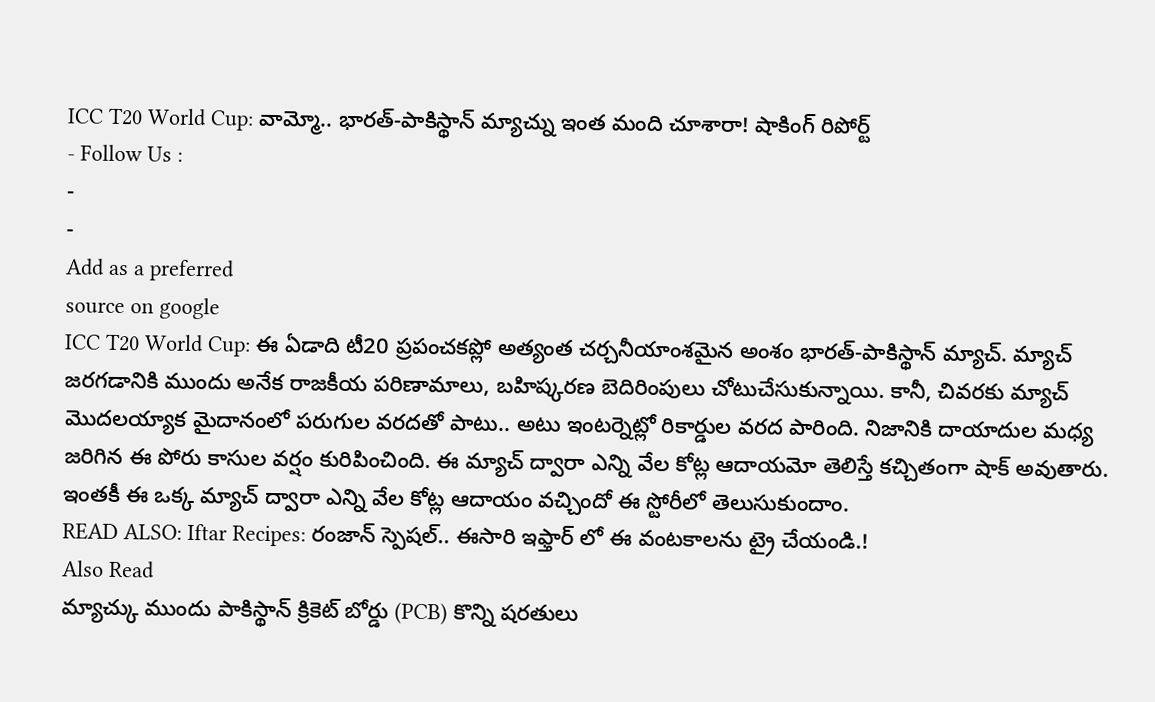ICC T20 World Cup: వామ్మో.. భారత్-పాకిస్థాన్ మ్యాచ్ను ఇంత మంది చూశారా! షాకింగ్ రిపోర్ట్
- Follow Us :
-
-
Add as a preferred
source on google
ICC T20 World Cup: ఈ ఏడాది టీ20 ప్రపంచకప్లో అత్యంత చర్చనీయాంశమైన అంశం భారత్-పాకిస్థాన్ మ్యాచ్. మ్యాచ్ జరగడానికి ముందు అనేక రాజకీయ పరిణామాలు, బహిష్కరణ బెదిరింపులు చోటుచేసుకున్నాయి. కానీ, చివరకు మ్యాచ్ మొదలయ్యాక మైదానంలో పరుగుల వరదతో పాటు.. అటు ఇంటర్నెట్లో రికార్డుల వరద పారింది. నిజానికి దాయాదుల మధ్య జరిగిన ఈ పోరు కాసుల వర్షం కురిపించింది. ఈ మ్యాచ్ ద్వారా ఎన్ని వేల కోట్ల ఆదాయమో తెలిస్తే కచ్చితంగా షాక్ అవుతారు. ఇంతకీ ఈ ఒక్క మ్యాచ్ ద్వారా ఎన్ని వేల కోట్ల ఆదాయం వచ్చిందో ఈ స్టోరీలో తెలుసుకుందాం.
READ ALSO: Iftar Recipes: రంజాన్ స్పెషల్.. ఈసారి ఇఫ్తార్ లో ఈ వంటకాలను ట్రై చేయండి.!
Also Read
మ్యాచ్కు ముందు పాకిస్థాన్ క్రికెట్ బోర్డు (PCB) కొన్ని షరతులు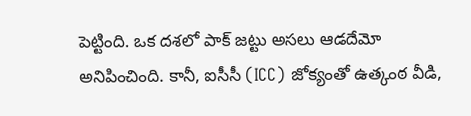పెట్టింది. ఒక దశలో పాక్ జట్టు అసలు ఆడదేమో అనిపించింది. కానీ, ఐసీసీ (ICC) జోక్యంతో ఉత్కంఠ వీడి,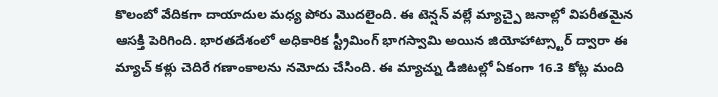కొలంబో వేదికగా దాయాదుల మధ్య పోరు మొదలైంది. ఈ టెన్షన్ వల్లే మ్యాచ్పై జనాల్లో విపరీతమైన ఆసక్తి పెరిగింది. భారతదేశంలో అధికారిక స్ట్రీమింగ్ భాగస్వామి అయిన జియోహాట్స్టార్ ద్వారా ఈ మ్యాచ్ కళ్లు చెదిరే గణాంకాలను నమోదు చేసింది. ఈ మ్యాచ్ను డిజిటల్లో ఏకంగా 16.3 కోట్ల మంది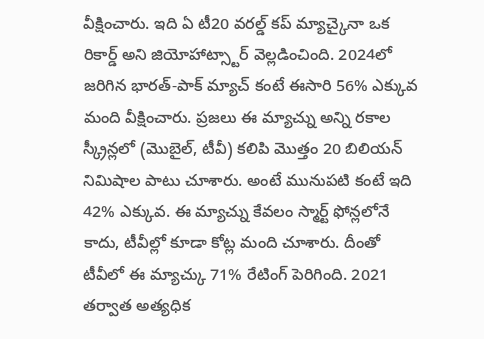వీక్షించారు. ఇది ఏ టీ20 వరల్డ్ కప్ మ్యాచ్కైనా ఒక రికార్డ్ అని జియోహాట్స్టార్ వెల్లడించింది. 2024లో జరిగిన భారత్-పాక్ మ్యాచ్ కంటే ఈసారి 56% ఎక్కువ మంది వీక్షించారు. ప్రజలు ఈ మ్యాచ్ను అన్ని రకాల స్క్రీన్లలో (మొబైల్, టీవీ) కలిపి మొత్తం 20 బిలియన్ నిమిషాల పాటు చూశారు. అంటే మునుపటి కంటే ఇది 42% ఎక్కువ. ఈ మ్యాచ్ను కేవలం స్మార్ట్ ఫోన్లలోనే కాదు, టీవీల్లో కూడా కోట్ల మంది చూశారు. దీంతో టీవీలో ఈ మ్యాచ్కు 71% రేటింగ్ పెరిగింది. 2021 తర్వాత అత్యధిక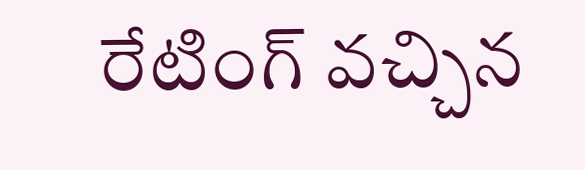రేటింగ్ వచ్చిన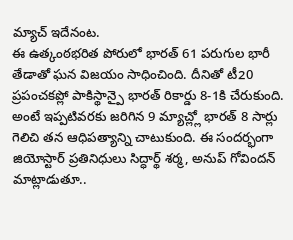మ్యాచ్ ఇదేనంట.
ఈ ఉత్కంఠభరిత పోరులో భారత్ 61 పరుగుల భారీ తేడాతో ఘన విజయం సాధించింది. దీనితో టీ20 ప్రపంచకప్లో పాకిస్థాన్పై భారత్ రికార్డు 8-1కి చేరుకుంది. అంటే ఇప్పటివరకు జరిగిన 9 మ్యాచ్ల్లో భారత్ 8 సార్లు గెలిచి తన ఆధిపత్యాన్ని చాటుకుంది. ఈ సందర్భంగా జియోస్టార్ ప్రతినిధులు సిద్ధార్థ్ శర్మ, అనుప్ గోవిందన్ మాట్లాడుతూ..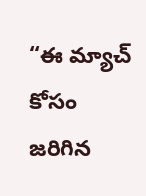“ఈ మ్యాచ్ కోసం జరిగిన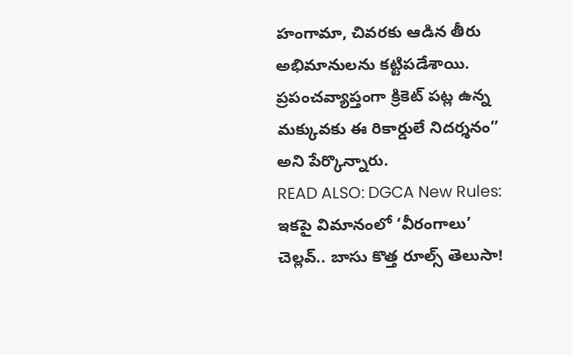హంగామా, చివరకు ఆడిన తీరు అభిమానులను కట్టిపడేశాయి. ప్రపంచవ్యాప్తంగా క్రికెట్ పట్ల ఉన్న మక్కువకు ఈ రికార్డులే నిదర్శనం” అని పేర్కొన్నారు.
READ ALSO: DGCA New Rules: ఇకపై విమానంలో ‘వీరంగాలు’ చెల్లవ్.. బాసు కొత్త రూల్స్ తెలుసా!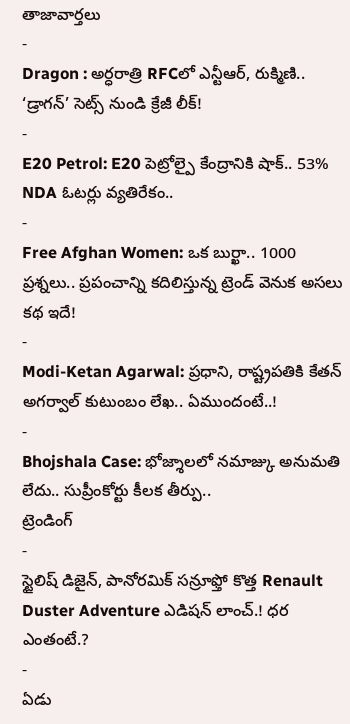తాజావార్తలు
-
Dragon : అర్ధరాత్రి RFCలో ఎన్టీఆర్, రుక్మిణి.. ‘డ్రాగన్’ సెట్స్ నుండి క్రేజీ లీక్!
-
E20 Petrol: E20 పెట్రోల్పై కేంద్రానికి షాక్.. 53% NDA ఓటర్లు వ్యతిరేకం..
-
Free Afghan Women: ఒక బుర్ఖా.. 1000 ప్రశ్నలు.. ప్రపంచాన్ని కదిలిస్తున్న ట్రెండ్ వెనుక అసలు కథ ఇదే!
-
Modi-Ketan Agarwal: ప్రధాని, రాష్ట్రపతికి కేతన్ అగర్వాల్ కుటుంబం లేఖ.. ఏముందంటే..!
-
Bhojshala Case: భోజ్శాలలో నమాజ్కు అనుమతి లేదు.. సుప్రీంకోర్టు కీలక తీర్పు..
ట్రెండింగ్
-
స్టైలిష్ డిజైన్, పానోరమిక్ సన్రూఫ్తో కొత్త Renault Duster Adventure ఎడిషన్ లాంచ్.! ధర ఎంతంటే.?
-
ఏడు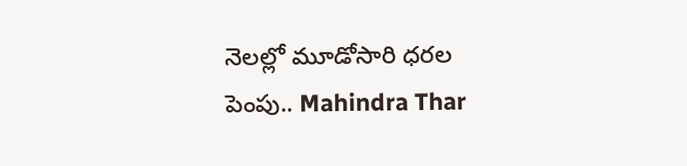నెలల్లో మూడోసారి ధరల పెంపు.. Mahindra Thar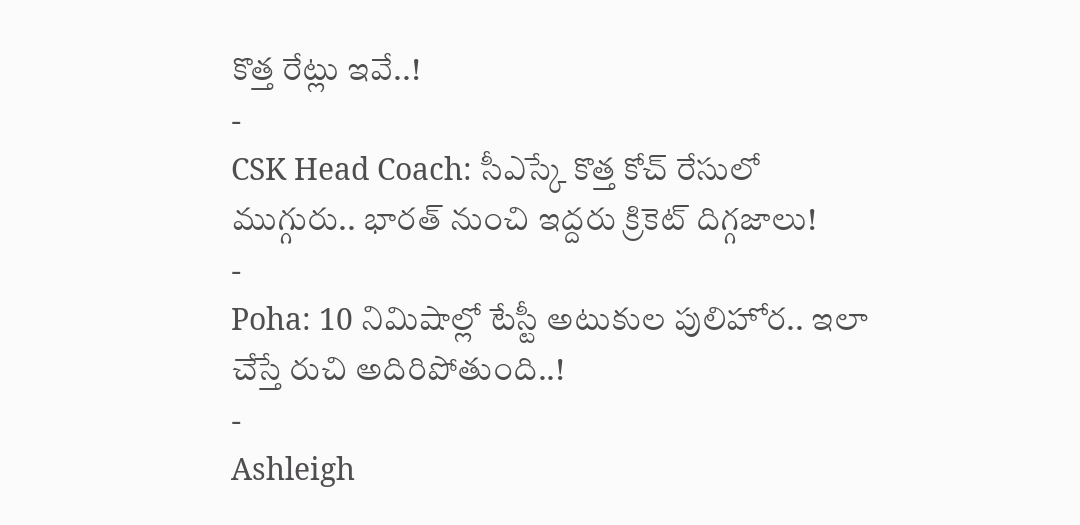కొత్త రేట్లు ఇవే..!
-
CSK Head Coach: సీఎస్కే కొత్త కోచ్ రేసులో ముగ్గురు.. భారత్ నుంచి ఇద్దరు క్రికెట్ దిగ్గజాలు!
-
Poha: 10 నిమిషాల్లో టేస్టీ అటుకుల పులిహోర.. ఇలా చేస్తే రుచి అదిరిపోతుంది..!
-
Ashleigh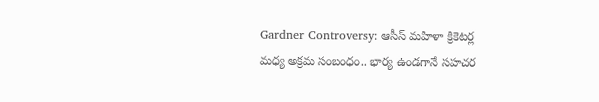Gardner Controversy: ఆసీస్ మహిళా క్రికెటర్ల మధ్య అక్రమ సంబంధం.. భార్య ఉండగానే సహచర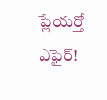ప్లేయర్తో ఎఫైర్!